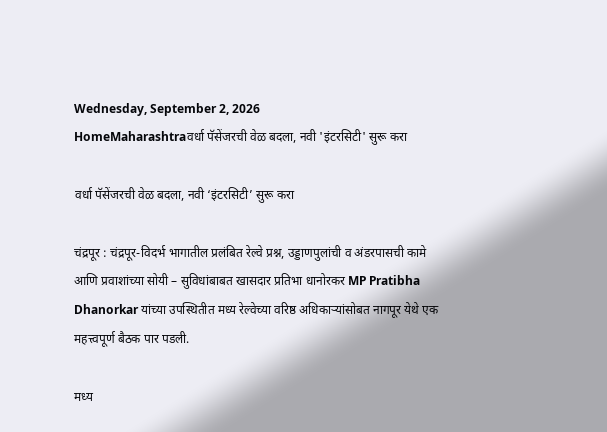Wednesday, September 2, 2026
HomeMaharashtraवर्धा पॅसेंजरची वेळ बदला, नवी 'इंटरसिटी' सुरू करा

वर्धा पॅसेंजरची वेळ बदला, नवी ‘इंटरसिटी’ सुरू करा

चंद्रपूर : चंद्रपूर-विदर्भ भागातील प्रलंबित रेल्वे प्रश्न, उड्डाणपुलांची व अंडरपासची कामे आणि प्रवाशांच्या सोयी – सुविधांबाबत खासदार प्रतिभा धानोरकर MP Pratibha Dhanorkar यांच्या उपस्थितीत मध्य रेल्वेच्या वरिष्ठ अधिकाऱ्यांसोबत नागपूर येथे एक महत्त्वपूर्ण बैठक पार पडली.

मध्य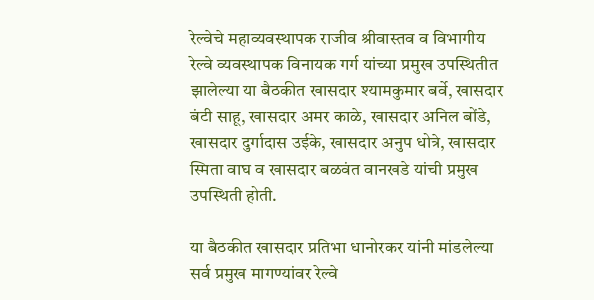रेल्वेचे महाव्यवस्थापक राजीव श्रीवास्तव व विभागीय रेल्वे व्यवस्थापक विनायक गर्ग यांच्या प्रमुख उपस्थितीत झालेल्या या बैठकीत खासदार श्यामकुमार बर्वे, खासदार बंटी साहू, खासदार अमर काळे, खासदार अनिल बोंडे, खासदार दुर्गादास उईके, खासदार अनुप धोत्रे, खासदार स्मिता वाघ व खासदार बळवंत वानखडे यांची प्रमुख उपस्थिती होती.

या बैठकीत खासदार प्रतिभा धानोरकर यांनी मांडलेल्या सर्व प्रमुख मागण्यांवर रेल्वे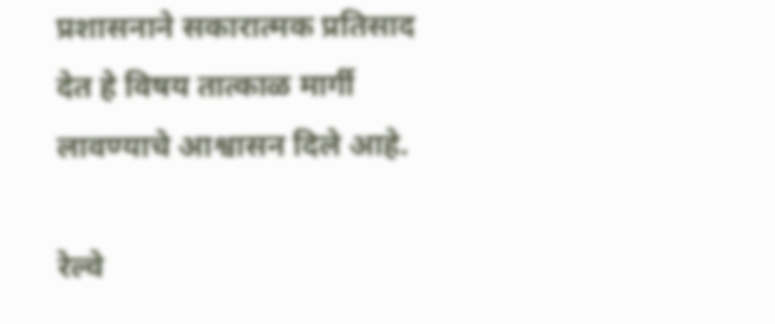प्रशासनाने सकारात्मक प्रतिसाद देत हे विषय तात्काळ मार्गी लावण्याचे आश्वासन दिले आहे.

रेल्वे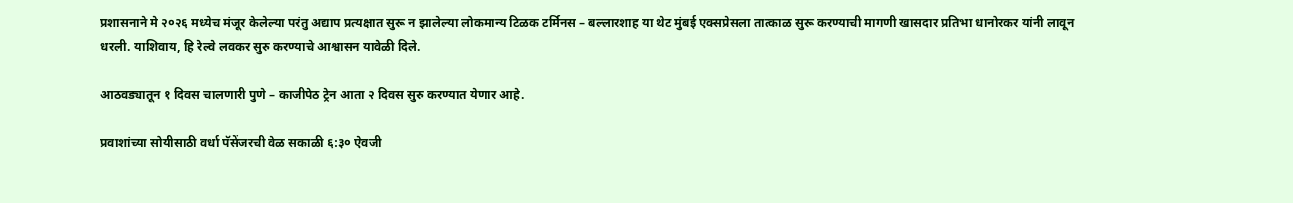प्रशासनाने मे २०२६ मध्येच मंजूर केलेल्या परंतु अद्याप प्रत्यक्षात सुरू न झालेल्या लोकमान्य टिळक टर्मिनस – बल्लारशाह या थेट मुंबई एक्सप्रेसला तात्काळ सुरू करण्याची मागणी खासदार प्रतिभा धानोरकर यांनी लावून धरली. याशिवाय, हि रेल्वे लवकर सुरु करण्याचे आश्वासन यावेळी दिले.

आठवड्यातून १ दिवस चालणारी पुणे – काजीपेठ ट्रेन आता २ दिवस सुरु करण्यात येणार आहे.

प्रवाशांच्या सोयीसाठी वर्धा पॅसेंजरची वेळ सकाळी ६:३० ऐवजी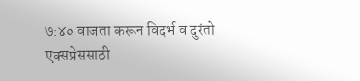७:४० वाजता करून विदर्भ व दुरंतो एक्सप्रेससाठी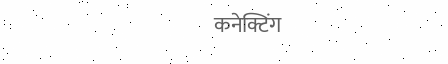कनेक्टिंग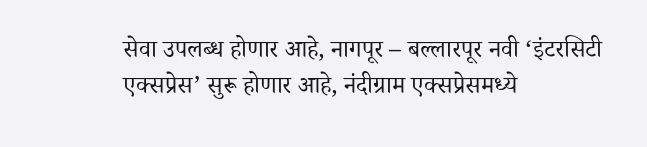सेवा उपलब्ध होणार आहे, नागपूर – बल्लारपूर नवी ‘इंटरसिटी एक्सप्रेस’ सुरू होणार आहे, नंदीग्राम एक्सप्रेसमध्ये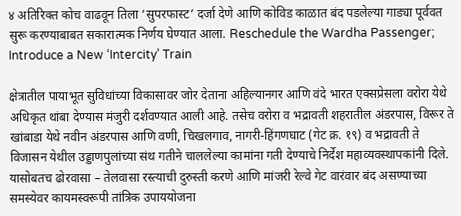४ अतिरिक्त कोच वाढवून तिला ‘सुपरफास्ट’ दर्जा देणे आणि कोविड काळात बंद पडलेल्या गाड्या पूर्ववत सुरू करण्याबाबत सकारात्मक निर्णय घेण्यात आला. Reschedule the Wardha Passenger; Introduce a New ‘Intercity’ Train

क्षेत्रातील पायाभूत सुविधांच्या विकासावर जोर देताना अहिल्यानगर आणि वंदे भारत एक्सप्रेसला वरोरा येथे अधिकृत थांबा देण्यास मंजुरी दर्शवण्यात आली आहे. तसेच वरोरा व भद्रावती शहरातील अंडरपास, विरूर ते खांबाडा येथे नवीन अंडरपास आणि वणी, चिखलगाव, नागरी-हिंगणघाट (गेट क्र. १९) व भद्रावती ते विजासन येथील उड्डाणपुलांच्या संथ गतीने चाललेल्या कामांना गती देण्याचे निर्देश महाव्यवस्थापकांनी दिले. यासोबतच ढोरवासा – तेलवासा रस्त्याची दुरुस्ती करणे आणि मांजरी रेल्वे गेट वारंवार बंद असण्याच्या समस्येवर कायमस्वरूपी तांत्रिक उपाययोजना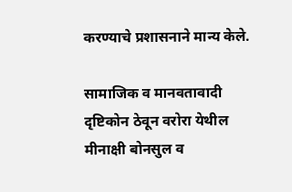करण्याचे प्रशासनाने मान्य केले.

सामाजिक व मानवतावादी दृष्टिकोन ठेवून वरोरा येथील मीनाक्षी बोनसुल व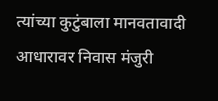त्यांच्या कुटुंबाला मानवतावादी आधारावर निवास मंजुरी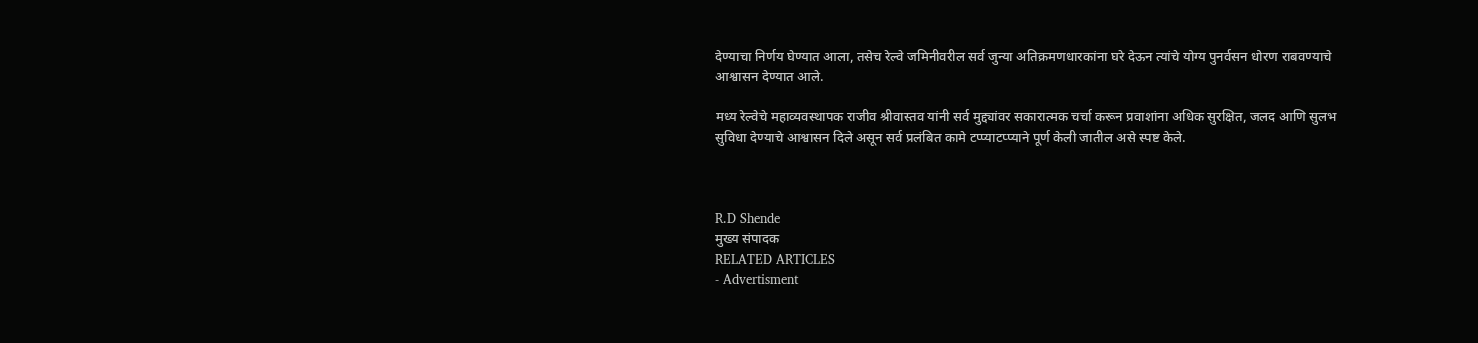देण्याचा निर्णय घेण्यात आला, तसेच रेल्वे जमिनीवरील सर्व जुन्या अतिक्रमणधारकांना घरे देऊन त्यांचे योग्य पुनर्वसन धोरण राबवण्याचे आश्वासन देण्यात आले.

मध्य रेल्वेचे महाव्यवस्थापक राजीव श्रीवास्तव यांनी सर्व मुद्द्यांवर सकारात्मक चर्चा करून प्रवाशांना अधिक सुरक्षित, जलद आणि सुलभ सुविधा देण्याचे आश्वासन दिले असून सर्व प्रलंबित कामे टप्प्याटप्प्याने पूर्ण केली जातील असे स्पष्ट केले.



R.D Shende
मुख्य संपादक
RELATED ARTICLES
- Advertisment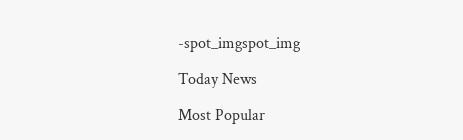-spot_imgspot_img

Today News

Most Popular